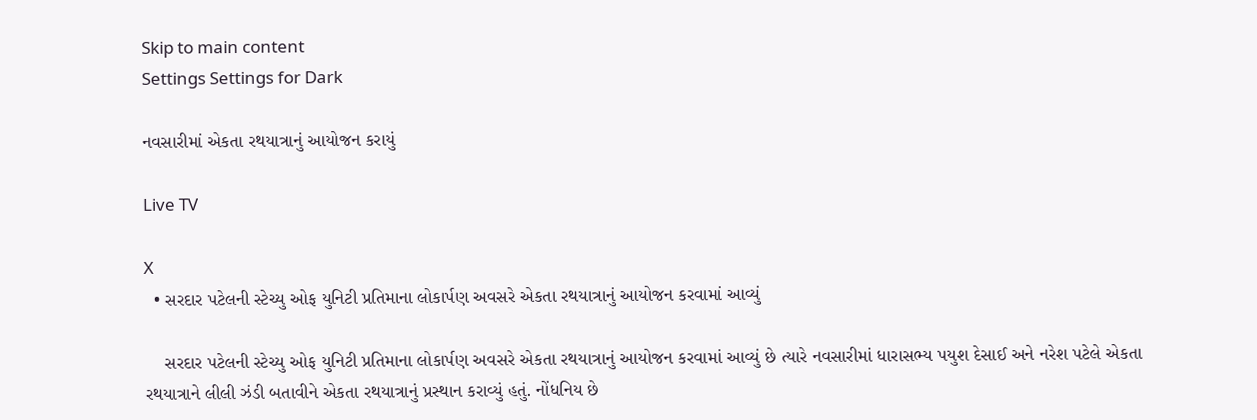Skip to main content
Settings Settings for Dark

નવસારીમાં એકતા રથયાત્રાનું આયોજન કરાયું

Live TV

X
  • સરદાર પટેલની સ્ટેચ્યુ ઓફ યુનિટી પ્રતિમાના લોકાર્પણ અવસરે એકતા રથયાત્રાનું આયોજન કરવામાં આવ્યું

    સરદાર પટેલની સ્ટેચ્યુ ઓફ યુનિટી પ્રતિમાના લોકાર્પણ અવસરે એકતા રથયાત્રાનું આયોજન કરવામાં આવ્યું છે ત્યારે નવસારીમાં ધારાસભ્ય પયુશ દેસાઈ અને નરેશ પટેલે એકતા રથયાત્રાને લીલી ઝંડી બતાવીને એકતા રથયાત્રાનું પ્રસ્થાન કરાવ્યું હતું. નોંધનિય છે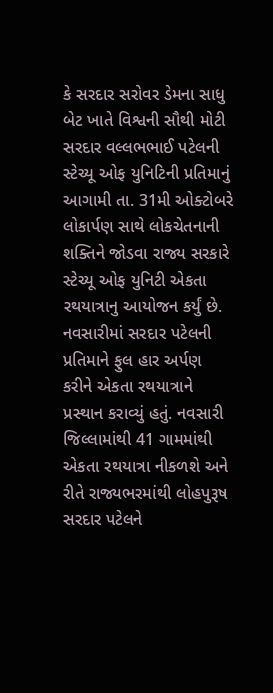કે સરદાર સરોવર ડેમના સાધુ બેટ ખાતે વિશ્વની સૌથી મોટી સરદાર વલ્લભભાઈ પટેલની સ્ટેચ્યૂ ઓફ યુનિટિની પ્રતિમાનું આગામી તા. 31મી ઓક્ટોબરે લોકાર્પણ સાથે લોકચેતનાની શક્તિને જોડવા રાજ્ય સરકારે સ્ટેચ્યૂ ઓફ યુનિટી એકતા રથયાત્રાનુ આયોજન કર્યું છે. નવસારીમાં સરદાર પટેલની પ્રતિમાને ફુલ હાર અર્પણ કરીને એકતા રથયાત્રાને પ્રસ્થાન કરાવ્યું હતું. નવસારી જિલ્લામાંથી 41 ગામમાંથી એકતા રથયાત્રા નીકળશે અને રીતે રાજ્યભરમાંથી લોહપુરૂષ સરદાર પટેલને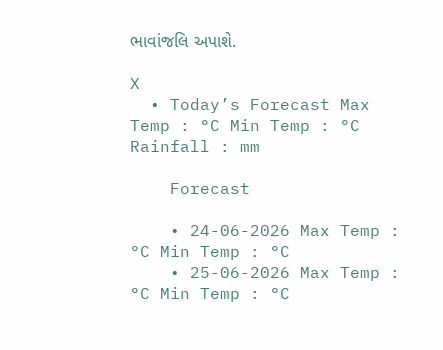ભાવાંજલિ અપાશે.

X
  • Today’s Forecast Max Temp : °C Min Temp : °C Rainfall : mm

    Forecast

    • 24-06-2026 Max Temp : °C Min Temp : °C
    • 25-06-2026 Max Temp : °C Min Temp : °C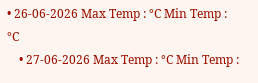• 26-06-2026 Max Temp : °C Min Temp : °C
    • 27-06-2026 Max Temp : °C Min Temp :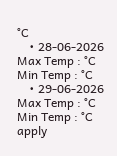°C
    • 28-06-2026 Max Temp : °C Min Temp : °C
    • 29-06-2026 Max Temp : °C Min Temp : °C
apply